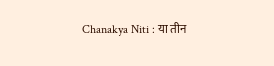Chanakya Niti : या तीन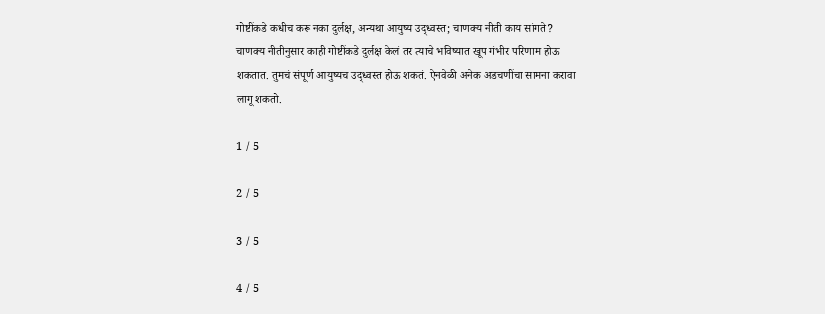गोष्टींकडे कधीच करू नका दुर्लक्ष, अन्यथा आयुष्य उद्ध्वस्त; चाणक्य नीती काय सांगते?
चाणक्य नीतीनुसार काही गोष्टींकडे दुर्लक्ष केलं तर त्याचे भविष्यात खूप गंभीर परिणाम होऊ शकतात. तुमचं संपूर्ण आयुष्यच उद्ध्वस्त होऊ शकतं. ऐनवेळी अनेक अडचणींचा सामना करावा लागू शकतो.

1 / 5

2 / 5

3 / 5

4 / 5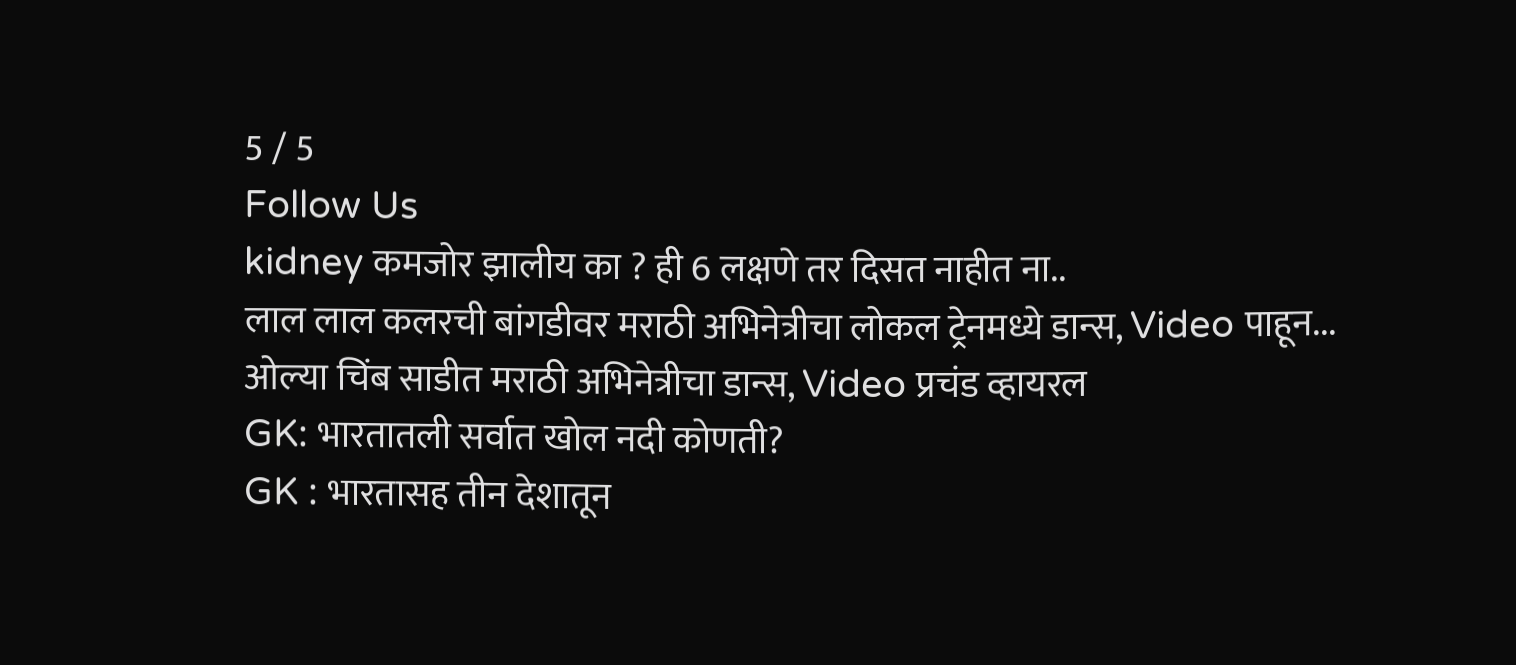5 / 5
Follow Us
kidney कमजोर झालीय का ? ही 6 लक्षणे तर दिसत नाहीत ना..
लाल लाल कलरची बांगडीवर मराठी अभिनेत्रीचा लोकल ट्रेनमध्ये डान्स, Video पाहून...
ओल्या चिंब साडीत मराठी अभिनेत्रीचा डान्स, Video प्रचंड व्हायरल
GK: भारतातली सर्वात खोल नदी कोणती?
GK : भारतासह तीन देशातून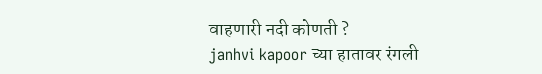वाहणारी नदी कोणती ?
janhvi kapoor च्या हातावर रंगली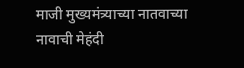माजी मुख्यमंत्र्याच्या नातवाच्या नावाची मेहंदी